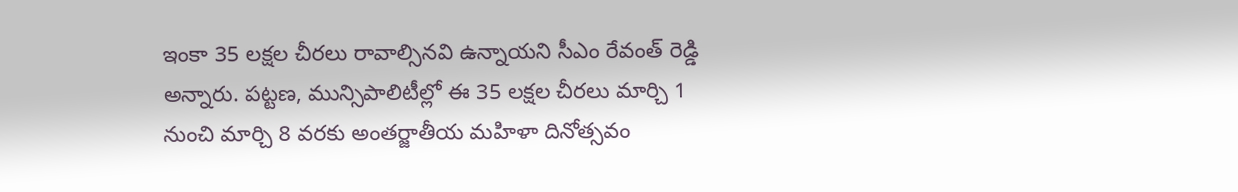ఇంకా 35 లక్షల చీరలు రావాల్సినవి ఉన్నాయని సీఎం రేవంత్ రెడ్డి అన్నారు. పట్టణ, మున్సిపాలిటీల్లో ఈ 35 లక్షల చీరలు మార్చి 1 నుంచి మార్చి 8 వరకు అంతర్జాతీయ మహిళా దినోత్సవం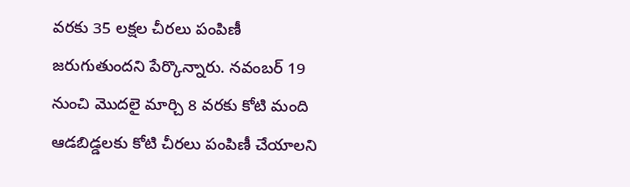వరకు 35 లక్షల చీరలు పంపిణీ జరుగుతుందని పేర్కొన్నారు. నవంబర్ 19 నుంచి మొదలై మార్చి 8 వరకు కోటి మంది ఆడబిడ్డలకు కోటి చీరలు పంపిణీ చేయాలని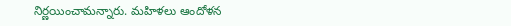నిర్ణయించామన్నారు. మహిళలు ఆందోళన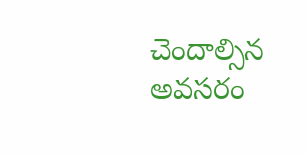చెందాల్సిన అవసరం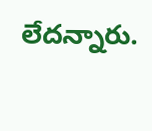లేదన్నారు.